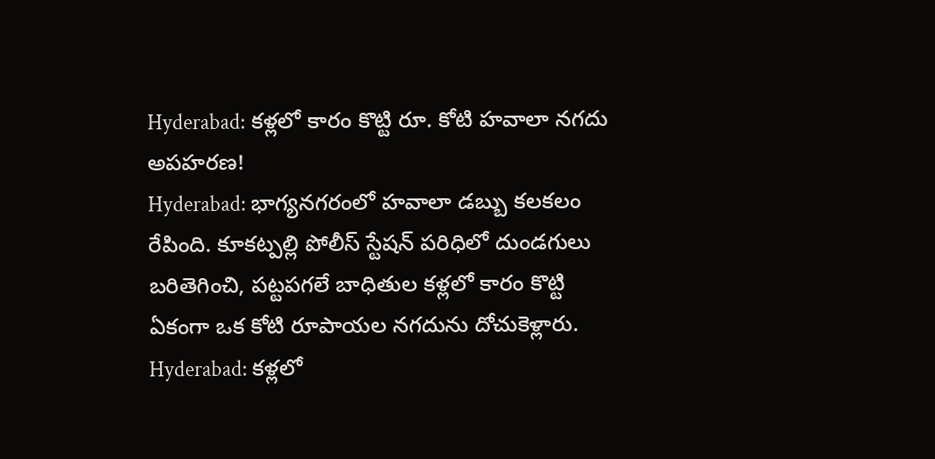Hyderabad: కళ్లలో కారం కొట్టి రూ. కోటి హవాలా నగదు అపహరణ!
Hyderabad: భాగ్యనగరంలో హవాలా డబ్బు కలకలం రేపింది. కూకట్పల్లి పోలీస్ స్టేషన్ పరిధిలో దుండగులు బరితెగించి, పట్టపగలే బాధితుల కళ్లలో కారం కొట్టి ఏకంగా ఒక కోటి రూపాయల నగదును దోచుకెళ్లారు.
Hyderabad: కళ్లలో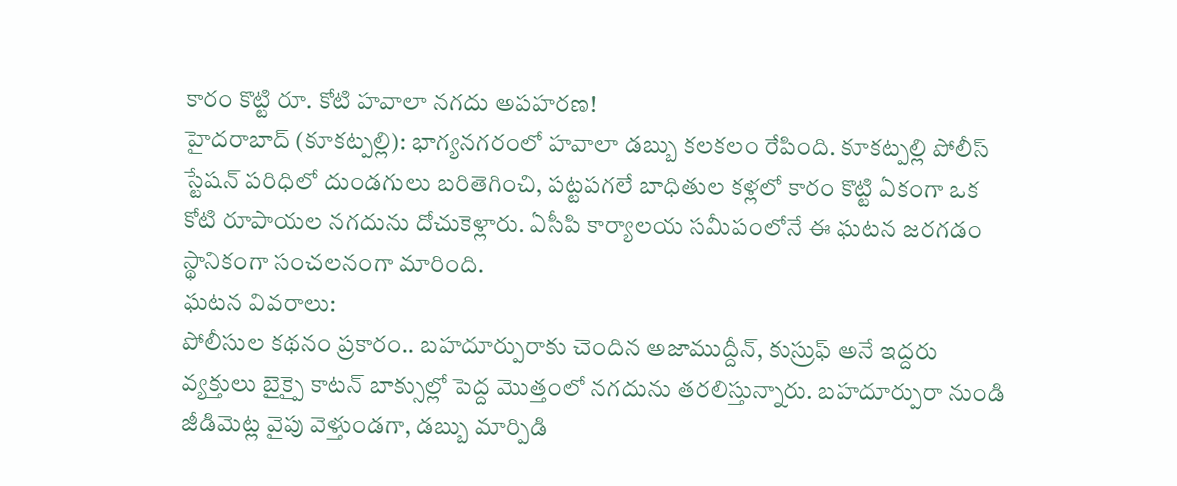కారం కొట్టి రూ. కోటి హవాలా నగదు అపహరణ!
హైదరాబాద్ (కూకట్పల్లి): భాగ్యనగరంలో హవాలా డబ్బు కలకలం రేపింది. కూకట్పల్లి పోలీస్ స్టేషన్ పరిధిలో దుండగులు బరితెగించి, పట్టపగలే బాధితుల కళ్లలో కారం కొట్టి ఏకంగా ఒక కోటి రూపాయల నగదును దోచుకెళ్లారు. ఏసీపి కార్యాలయ సమీపంలోనే ఈ ఘటన జరగడం స్థానికంగా సంచలనంగా మారింది.
ఘటన వివరాలు:
పోలీసుల కథనం ప్రకారం.. బహదూర్పురాకు చెందిన అజాముద్దీన్, కుస్రుఫ్ అనే ఇద్దరు వ్యక్తులు బైక్పై కాటన్ బాక్సుల్లో పెద్ద మొత్తంలో నగదును తరలిస్తున్నారు. బహదూర్పురా నుండి జీడిమెట్ల వైపు వెళ్తుండగా, డబ్బు మార్పిడి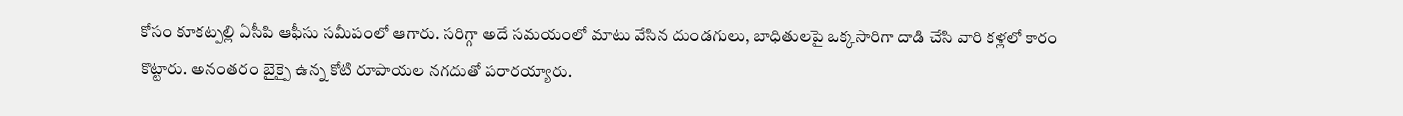కోసం కూకట్పల్లి ఏసీపి ఆఫీసు సమీపంలో ఆగారు. సరిగ్గా అదే సమయంలో మాటు వేసిన దుండగులు, బాధితులపై ఒక్కసారిగా దాడి చేసి వారి కళ్లలో కారం కొట్టారు. అనంతరం బైక్పై ఉన్న కోటి రూపాయల నగదుతో పరారయ్యారు.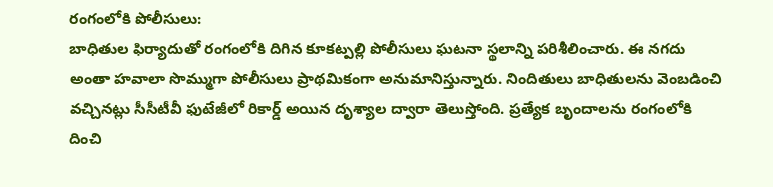రంగంలోకి పోలీసులు:
బాధితుల ఫిర్యాదుతో రంగంలోకి దిగిన కూకట్పల్లి పోలీసులు ఘటనా స్థలాన్ని పరిశీలించారు. ఈ నగదు అంతా హవాలా సొమ్ముగా పోలీసులు ప్రాథమికంగా అనుమానిస్తున్నారు. నిందితులు బాధితులను వెంబడించి వచ్చినట్లు సీసీటీవీ ఫుటేజీలో రికార్డ్ అయిన దృశ్యాల ద్వారా తెలుస్తోంది. ప్రత్యేక బృందాలను రంగంలోకి దించి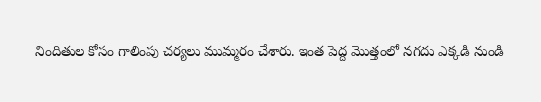నిందితుల కోసం గాలింపు చర్యలు ముమ్మరం చేశారు. ఇంత పెద్ద మొత్తంలో నగదు ఎక్కడి నుండి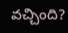వచ్చింది?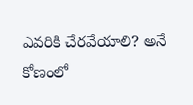ఎవరికి చేరవేయాలి? అనే కోణంలో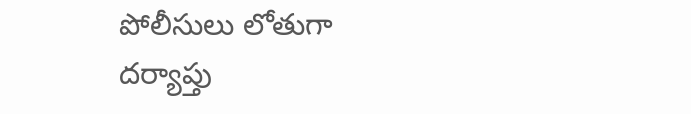పోలీసులు లోతుగా దర్యాప్తు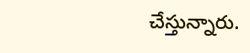చేస్తున్నారు.